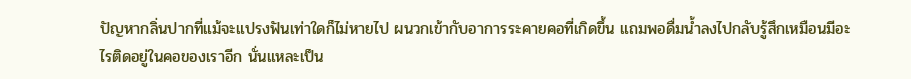ปัญหากลิ่นปากที่แม้จะแปรงฟันเท่าใดก็ไม่หายไป ผนวกเข้ากับอาการระคายคอที่เกิดขึ้น แถมพอดื่มน้ำลงไปกลับรู้สึกเหมือนมีอะไรติดอยู่ในคอของเราอีก นั่นแหละเป็น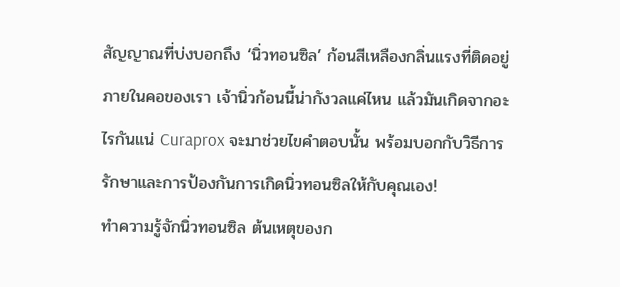สัญญาณที่บ่งบอกถึง ‘นิ่วทอนซิล’ ก้อนสีเหลืองกลิ่นแรงที่ติดอยู่ภายในคอของเรา เจ้านิ่วก้อนนี้น่ากังวลแค่ไหน แล้วมันเกิดจากอะไรกันแน่ Curaprox จะมาช่วยไขคำตอบนั้น พร้อมบอกกับวิธีการรักษาและการป้องกันการเกิดนิ่วทอนซิลให้กับคุณเอง!
ทำความรู้จักนิ่วทอนซิล ต้นเหตุของก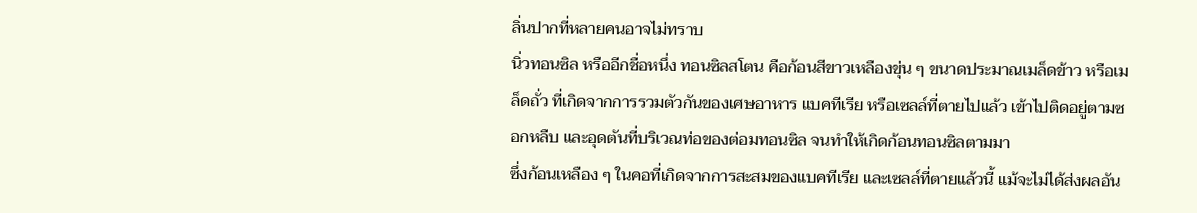ลิ่นปากที่หลายคนอาจไม่ทราบ
นิ่วทอนซิล หรืออีกชื่อหนึ่ง ทอนซิลสโตน คือก้อนสีขาวเหลืองขุ่น ๆ ขนาดประมาณเมล็ดข้าว หรือเมล็ดถั่ว ที่เกิดจากการรวมตัวกันของเศษอาหาร แบคทีเรีย หรือเซลล์ที่ตายไปแล้ว เข้าไปติดอยู่ตามซอกหลืบ และอุดตันที่บริเวณท่อของต่อมทอนซิล จนทำให้เกิดก้อนทอนซิลตามมา
ซึ่งก้อนเหลือง ๆ ในคอที่เกิดจากการสะสมของแบคทีเรีย และเซลล์ที่ตายแล้วนี้ แม้จะไม่ได้ส่งผลอัน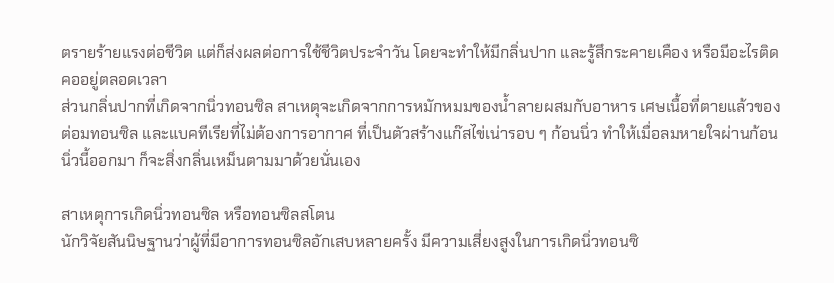ตรายร้ายแรงต่อชีวิต แต่ก็ส่งผลต่อการใช้ชีวิตประจำวัน โดยจะทำให้มีกลิ่นปาก และรู้สึกระคายเคือง หรือมีอะไรติดคออยู่ตลอดเวลา
ส่วนกลิ่นปากที่เกิดจากนิ่วทอนซิล สาเหตุจะเกิดจากการหมักหมมของน้ำลายผสมกับอาหาร เศษเนื้อที่ตายแล้วของต่อมทอนซิล และแบคทีเรียที่ไม่ต้องการอากาศ ที่เป็นตัวสร้างแก๊สไข่เน่ารอบ ๆ ก้อนนิ่ว ทำให้เมื่อลมหายใจผ่านก้อนนิ่วนี้ออกมา ก็จะสิ่งกลิ่นเหม็นตามมาด้วยนั่นเอง

สาเหตุการเกิดนิ่วทอนซิล หรือทอนซิลสโตน
นักวิจัยสันนิษฐานว่าผู้ที่มีอาการทอนซิลอักเสบหลายครั้ง มีความเสี่ยงสูงในการเกิดนิ่วทอนซิ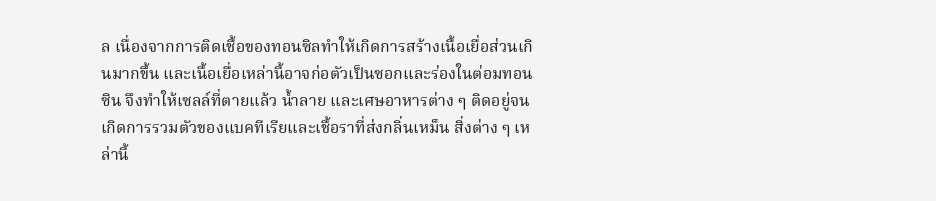ล เนื่องจากการติดเชื้อของทอนซิลทำให้เกิดการสร้างเนื้อเยื่อส่วนเกินมากขึ้น และเนื้อเยื่อเหล่านี้อาจก่อตัวเป็นซอกและร่องในต่อมทอนซิน จึงทำให้เซลล์ที่ตายแล้ว น้ำลาย และเศษอาหารต่าง ๆ ติดอยู่จนเกิดการรวมตัวของแบคทีเรียและเชื้อราที่ส่งกลิ่นเหม็น สิ่งต่าง ๆ เหล่านี้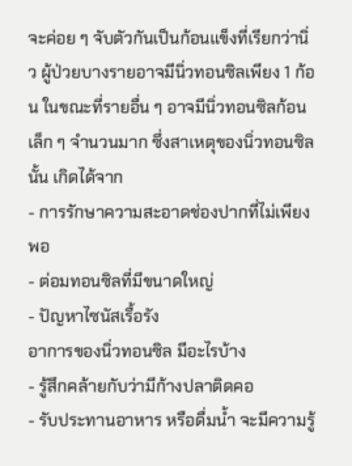จะค่อย ๆ จับตัวกันเป็นก้อนแข็งที่เรียกว่านิ่ว ผู้ป่วยบางรายอาจมีนิ่วทอนซิลเพียง 1 ก้อน ในขณะที่รายอื่น ๆ อาจมีนิ่วทอนซิลก้อนเล็ก ๆ จำนวนมาก ซึ่งสาเหตุของนิ่วทอนซิลนั้น เกิดได้จาก
- การรักษาความสะอาดช่องปากที่ไม่เพียงพอ
- ต่อมทอนซิลที่มีขนาดใหญ่
- ปัญหาไซนัสเรื้อรัง
อาการของนิ่วทอนซิล มีอะไรบ้าง
- รู้สึกคล้ายกับว่ามีก้างปลาติดคอ
- รับประทานอาหาร หรือดื่มน้ำ จะมีความรู้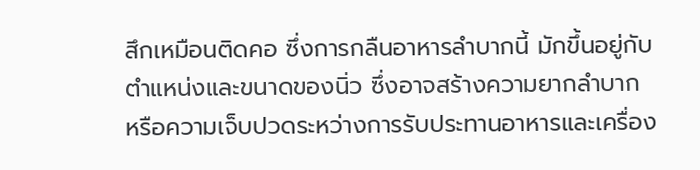สึกเหมือนติดคอ ซึ่งการกลืนอาหารลำบากนี้ มักขึ้นอยู่กับตำแหน่งและขนาดของนิ่ว ซึ่งอาจสร้างความยากลำบาก หรือความเจ็บปวดระหว่างการรับประทานอาหารและเครื่อง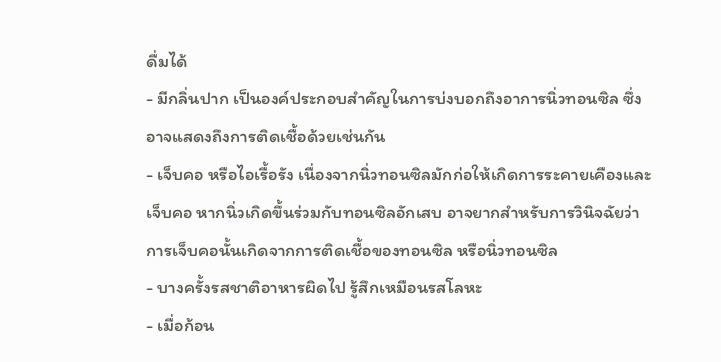ดื่มได้
- มีกลิ่นปาก เป็นองค์ประกอบสำคัญในการบ่งบอกถึงอาการนิ่วทอนซิล ซึ่งอาจแสดงถึงการติดเชื้อด้วยเช่นกัน
- เจ็บคอ หรือไอเรื้อรัง เนื่องจากนิ่วทอนซิลมักก่อให้เกิดการระคายเคืองและเจ็บคอ หากนิ่วเกิดขึ้นร่วมกับทอนซิลอักเสบ อาจยากสำหรับการวินิจฉัยว่าการเจ็บคอนั้นเกิดจากการติดเชื้อของทอนซิล หรือนิ่วทอนซิล
- บางครั้งรสชาติอาหารผิดไป รู้สึกเหมือนรสโลหะ
- เมื่อก้อน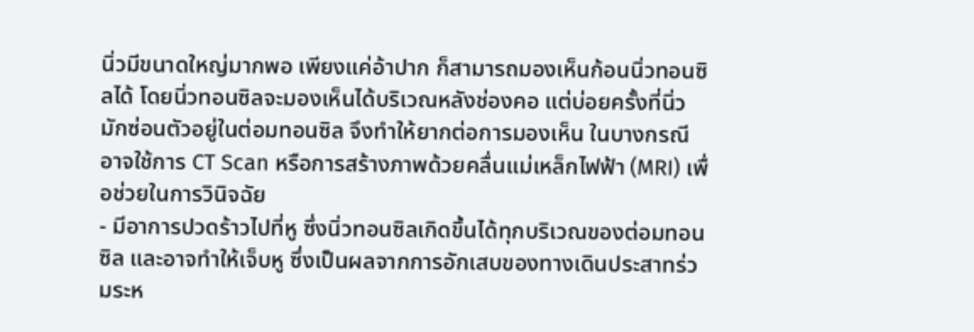นิ่วมีขนาดใหญ่มากพอ เพียงแค่อ้าปาก ก็สามารถมองเห็นก้อนนิ่วทอนซิลได้ โดยนิ่วทอนซิลจะมองเห็นได้บริเวณหลังช่องคอ แต่บ่อยครั้งที่นิ่วมักซ่อนตัวอยู่ในต่อมทอนซิล จึงทำให้ยากต่อการมองเห็น ในบางกรณีอาจใช้การ CT Scan หรือการสร้างภาพด้วยคลื่นแม่เหล็กไฟฟ้า (MRI) เพื่อช่วยในการวินิจฉัย
- มีอาการปวดร้าวไปที่หู ซึ่งนิ่วทอนซิลเกิดขึ้นได้ทุกบริเวณของต่อมทอนซิล และอาจทำให้เจ็บหู ซึ่งเป็นผลจากการอักเสบของทางเดินประสาทร่วมระห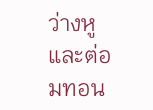ว่างหูและต่อมทอน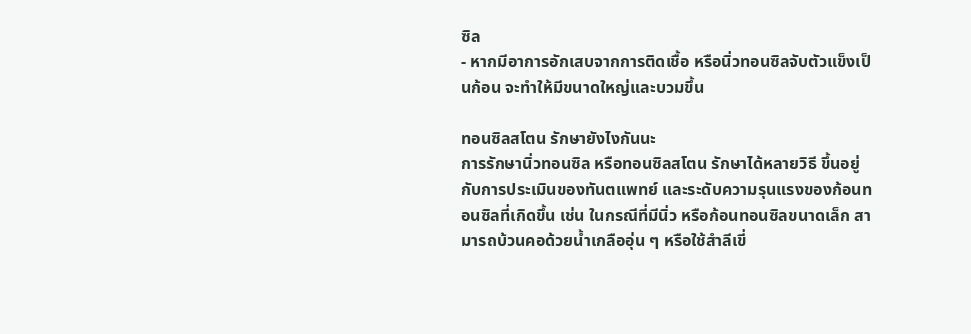ซิล
- หากมีอาการอักเสบจากการติดเชื้อ หรือนิ่วทอนซิลจับตัวแข็งเป็นก้อน จะทำให้มีขนาดใหญ่และบวมขึ้น

ทอนซิลสโตน รักษายังไงกันนะ
การรักษานิ่วทอนซิล หรือทอนซิลสโตน รักษาได้หลายวิธี ขึ้นอยู่กับการประเมินของทันตแพทย์ และระดับความรุนแรงของก้อนทอนซิลที่เกิดขึ้น เช่น ในกรณีที่มีนิ่ว หรือก้อนทอนซิลขนาดเล็ก สามารถบ้วนคอด้วยน้ำเกลืออุ่น ๆ หรือใช้สำลีเขี่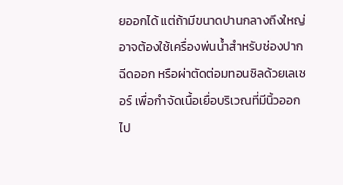ยออกได้ แต่ถ้ามีขนาดปานกลางถึงใหญ่ อาจต้องใช้เครื่องพ่นน้ำสำหรับช่องปากฉีดออก หรือผ่าตัดต่อมทอนซิลด้วยเลเซอร์ เพื่อกำจัดเนื้อเยื่อบริเวณที่มีนิ้วออกไป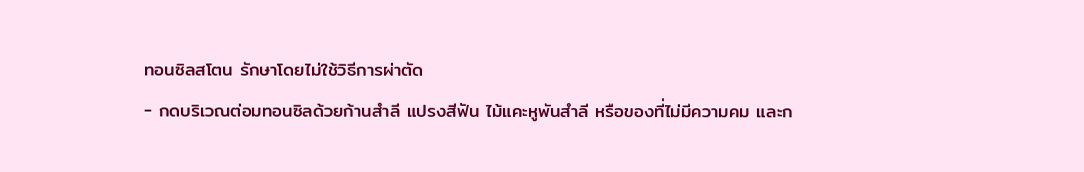ทอนซิลสโตน รักษาโดยไม่ใช้วิธีการผ่าตัด
- กดบริเวณต่อมทอนซิลด้วยก้านสำลี แปรงสีฟัน ไม้แคะหูพันสำลี หรือของที่ไม่มีความคม และก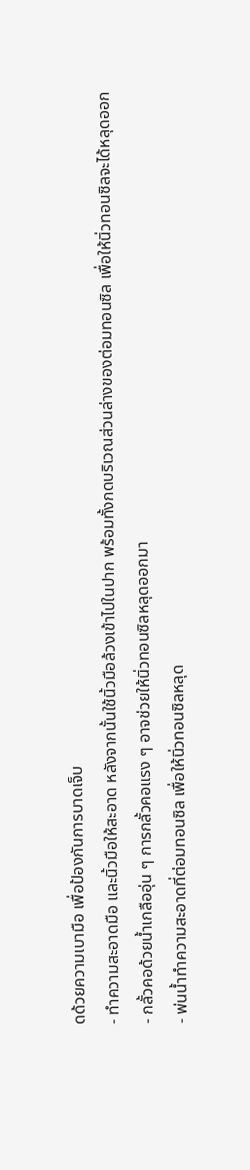ดด้วยความเบามือ เพื่อป้องกันการบาดเจ็บ
- ทำความสะอาดมือ และนิ้วมือให้สะอาด หลังจากนั้นใช้นิ้วมือล้วงเข้าไปในปาก พร้อมทั้งกดบริเวณส่วนล่างของต่อมทอนซิล เพื่อให้นิ่วทอนซิลจะได้หลุดออก
- กลั้วคอด้วยน้ำเกลืออุ่น ๆ การกลั้วคอแรง ๆ อาจช่วยให้นิ่วทอนซิลหลุดออกมา
- พ่นน้ำทำความสะอาดที่ต่อมทอนซิล เพื่อให้นิ่วทอนซิลหลุด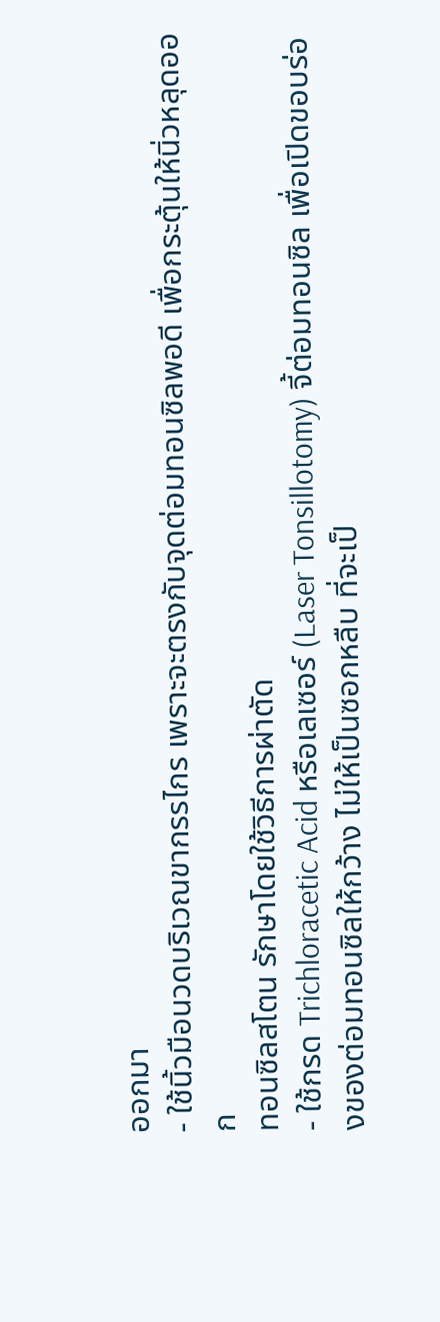ออกมา
- ใช้นิ้วมือนวดบริเวณขากรรไกร เพราะจะตรงกับจุดต่อมทอนซิลพอดี เพื่อกระตุ้นให้นิ่วหลุดออก
ทอนซิลสโตน รักษาโดยใช้วิธีการผ่าตัด
- ใช้กรด Trichloracetic Acid หรือเลเซอร์ (Laser Tonsillotomy) จี้ต่อมทอนซิล เพื่อเปิดขอบร่องของต่อมทอนซิลให้กว้าง ไม่ให้เป็นซอกหลืบ ที่จะเป็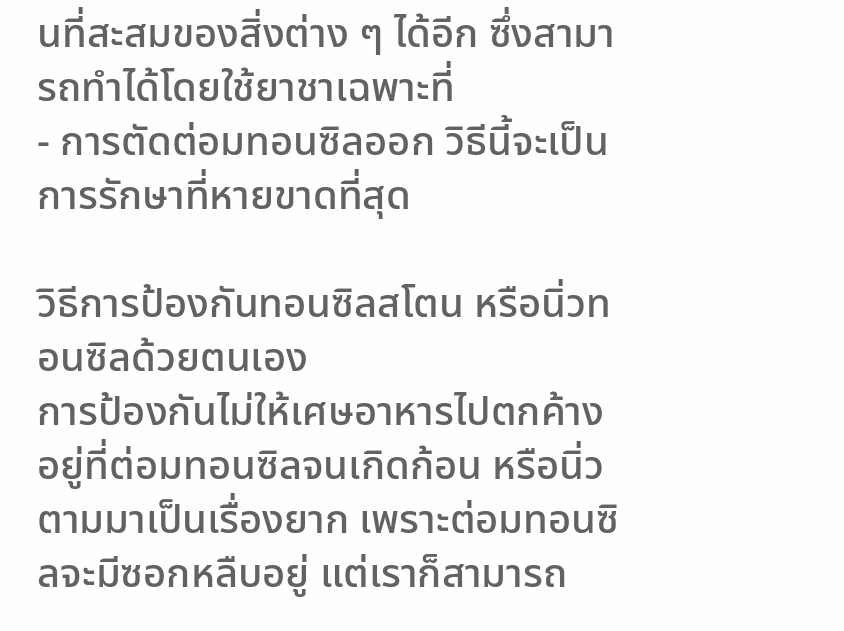นที่สะสมของสิ่งต่าง ๆ ได้อีก ซึ่งสามารถทำได้โดยใช้ยาชาเฉพาะที่
- การตัดต่อมทอนซิลออก วิธีนี้จะเป็นการรักษาที่หายขาดที่สุด

วิธีการป้องกันทอนซิลสโตน หรือนิ่วทอนซิลด้วยตนเอง
การป้องกันไม่ให้เศษอาหารไปตกค้างอยู่ที่ต่อมทอนซิลจนเกิดก้อน หรือนิ่วตามมาเป็นเรื่องยาก เพราะต่อมทอนซิลจะมีซอกหลืบอยู่ แต่เราก็สามารถ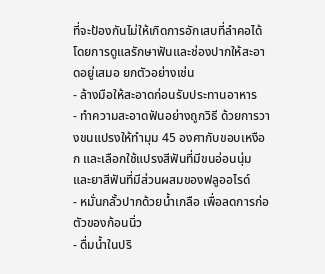ที่จะป้องกันไม่ให้เกิดการอักเสบที่ลำคอได้ โดยการดูแลรักษาฟันและช่องปากให้สะอาดอยู่เสมอ ยกตัวอย่างเช่น
- ล้างมือให้สะอาดก่อนรับประทานอาหาร
- ทำความสะอาดฟันอย่างถูกวิธี ด้วยการวางขนแปรงให้ทำมุม 45 องศากับขอบเหงือก และเลือกใช้แปรงสีฟันที่มีขนอ่อนนุ่ม และยาสีฟันที่มีส่วนผสมของฟลูออไรด์
- หมั่นกลั้วปากด้วยน้ำเกลือ เพื่อลดการก่อตัวของก้อนนิ่ว
- ดื่มน้ำในปริ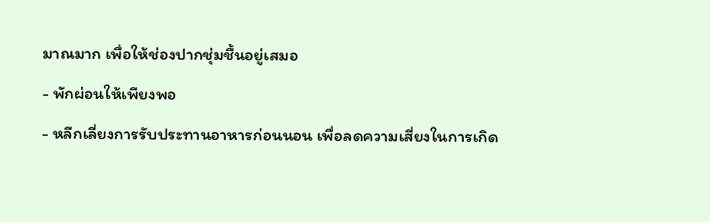มาณมาก เพื่อให้ช่องปากชุ่มชื้นอยู่เสมอ
- พักผ่อนให้เพียงพอ
- หลีกเลี่ยงการรับประทานอาหารก่อนนอน เพื่อลดความเสี่ยงในการเกิด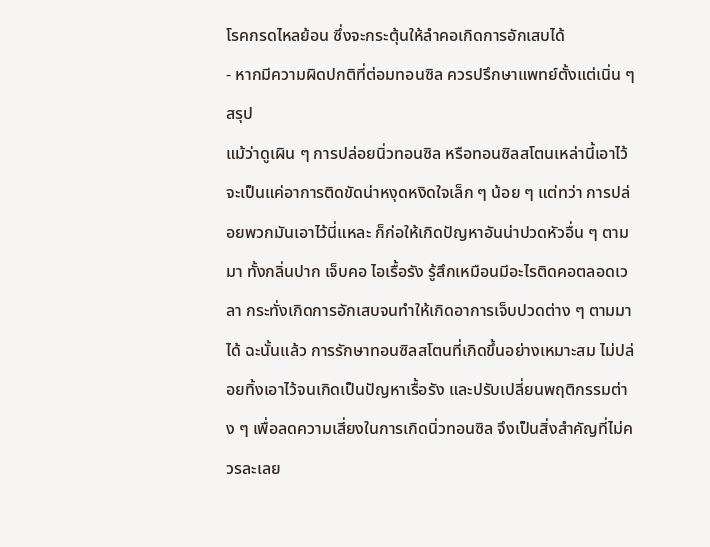โรคกรดไหลย้อน ซึ่งจะกระตุ้นให้ลำคอเกิดการอักเสบได้
- หากมีความผิดปกติที่ต่อมทอนซิล ควรปรึกษาแพทย์ตั้งแต่เนิ่น ๆ
สรุป
แม้ว่าดูเผิน ๆ การปล่อยนิ่วทอนซิล หรือทอนซิลสโตนเหล่านี้เอาไว้ จะเป็นแค่อาการติดขัดน่าหงุดหงิดใจเล็ก ๆ น้อย ๆ แต่ทว่า การปล่อยพวกมันเอาไว้นี่แหละ ก็ก่อให้เกิดปัญหาอันน่าปวดหัวอื่น ๆ ตามมา ทั้งกลิ่นปาก เจ็บคอ ไอเรื้อรัง รู้สึกเหมือนมีอะไรติดคอตลอดเวลา กระทั่งเกิดการอักเสบจนทำให้เกิดอาการเจ็บปวดต่าง ๆ ตามมาได้ ฉะนั้นแล้ว การรักษาทอนซิลสโตนที่เกิดขึ้นอย่างเหมาะสม ไม่ปล่อยทิ้งเอาไว้จนเกิดเป็นปัญหาเรื้อรัง และปรับเปลี่ยนพฤติกรรมต่าง ๆ เพื่อลดความเสี่ยงในการเกิดนิ่วทอนซิล จึงเป็นสิ่งสำคัญที่ไม่ควรละเลย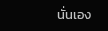นั่นเอง